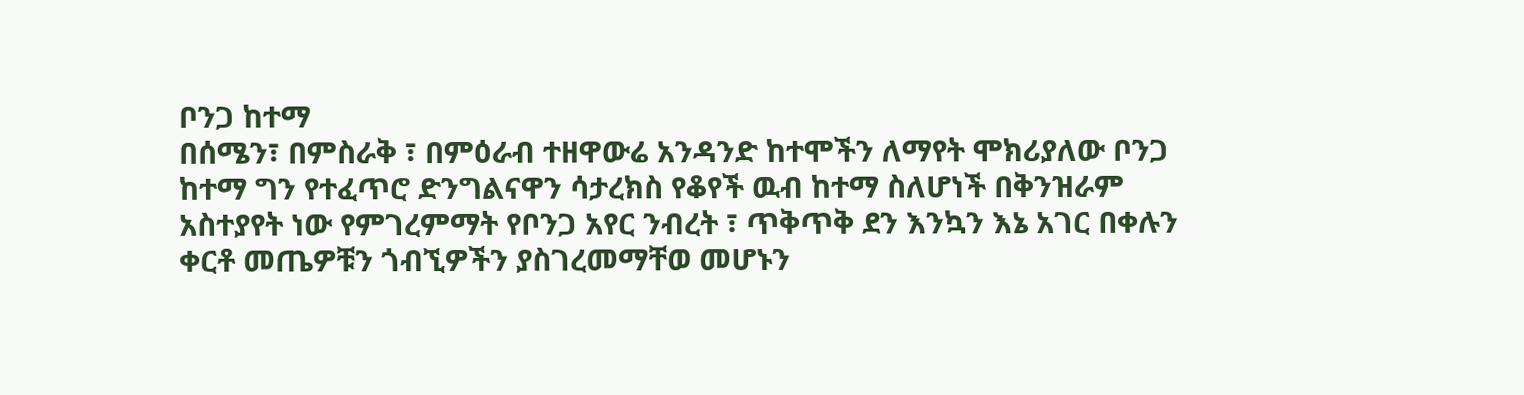ቦንጋ ከተማ
በሰሜን፣ በምስራቅ ፣ በምዕራብ ተዘዋውሬ አንዳንድ ከተሞችን ለማየት ሞክሪያለው ቦንጋ ከተማ ግን የተፈጥሮ ድንግልናዋን ሳታረክስ የቆየች ዉብ ከተማ ስለሆነች በቅንዝራም አስተያየት ነው የምገረምማት የቦንጋ አየር ንብረት ፣ ጥቅጥቅ ደን እንኳን እኔ አገር በቀሉን ቀርቶ መጤዎቹን ጎብኚዎችን ያስገረመማቸወ መሆኑን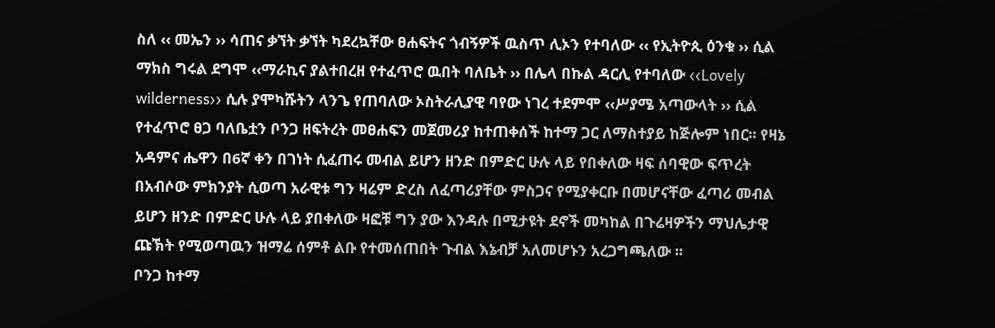ስለ ‹‹ መኤን ›› ሳጠና ቃኘት ቃኘት ካደረኳቸው ፀሐፍትና ጎብኝዎች ዉስጥ ሊኦን የተባለው ‹‹ የኢትዮጲ ዕንቁ ›› ሲል ማክስ ግሩል ደግሞ ‹‹ማራኪና ያልተበረዘ የተፈጥሮ ዉበት ባለቤት ›› በሌላ በኩል ዳርሊ የተባለው ‹‹Lovely wilderness›› ሲሉ ያሞካሹትን ላንጌ የጠባለው ኦስትራሊያዊ ባየው ነገረ ተደምሞ ‹‹ሥያሜ አጣውላት ›› ሲል የተፈጥሮ ፀጋ ባለቤቷን ቦንጋ ዘፍትረት መፀሐፍን መጀመሪያ ከተጠቀሰች ከተማ ጋር ለማስተያይ ከጅሎም ነበር፡፡ የዛኔ አዳምና ሔዋን በ6ኛ ቀን በገነት ሲፈጠሩ መብል ይሆን ዘንድ በምድር ሁሉ ላይ የበቀለው ዛፍ ሰባዊው ፍጥረት በአብሶው ምክንያት ሲወጣ አራዊቱ ግን ዛሬም ድረስ ለፈጣሪያቸው ምስጋና የሚያቀርቡ በመሆናቸው ፈጣሪ መብል ይሆን ዘንድ በምድር ሁሉ ላይ ያበቀለው ዛፎቹ ግን ያው እንዳሉ በሚታዩት ደኖች መካከል በጉሬዛዎችን ማህሌታዊ ጩኽት የሚወጣዉን ዝማሬ ሰምቶ ልቡ የተመሰጠበት ጉብል እኔብቻ አለመሆኑን አረጋግጫለው ፡፡
ቦንጋ ከተማ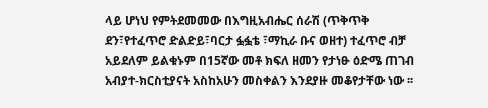ላይ ሆነህ የምትደመመው በእግዚአብሔር ሰራሽ (ጥቅጥቅ ደን፣የተፈጥሮ ድልድይ፣ባርታ ፏፏቴ ፣ማኪራ ቡና ወዘተ) ተፈጥሮ ብቻ አይደለም ይልቁኑም በ15ኛው መቶ ክፍለ ዘመን የታነፁ ዕድሜ ጠገብ አብያተ-ክርስቲያናት አስከአሁን መስቀልን እንደያዙ መቆየታቸው ነው ፡፡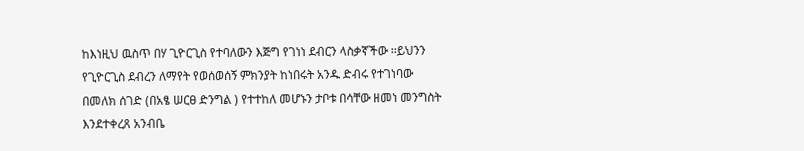ከእነዚህ ዉስጥ በሃ ጊዮርጊስ የተባለውን እጅግ የገነነ ደብርን ላስቃኛችው ፡፡ይህንን የጊዮርጊስ ደብረን ለማየት የወሰወሰኝ ምክንያት ከነበሩት አንዱ ድብሩ የተገነባው በመለክ ሰገድ (በአፄ ሠርፀ ድንግል ) የተተከለ መሆኑን ታቦቱ በሳቸው ዘመነ መንግስት እንደተቀረጸ አንብቤ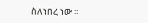ስለነበረ ነው ፡፡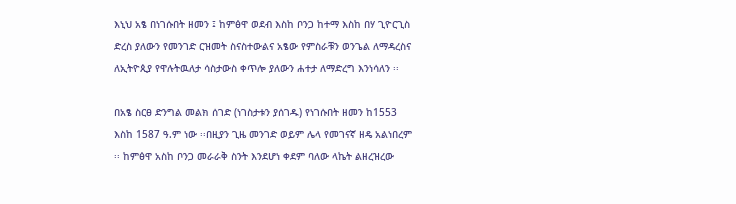እኒህ አፄ በነገሱበት ዘመን ፤ ከምፅዋ ወደብ እስከ ቦንጋ ከተማ እስከ በሃ ጊዮርጊስ ድረስ ያለውን የመንገድ ርዝመት ስናስተውልና አፄው የምስራቹን ወንጌል ለማዳረስና ለኢትዮጲያ የዋሉትዉለታ ሳስታውስ ቀጥሎ ያለውን ሐተታ ለማድረግ እንነሳለን ፡፡

በአፄ ስርፀ ድንግል መልክ ሰገድ (ነገስታቱን ያሰገዱ) የነገሱበት ዘመን ከ1553 እስከ 1587 ዓ.ም ነው ፡፡በዚያን ጊዜ መንገድ ወይም ሌላ የመገናኛ ዘዴ አልነበረም ፡፡ ከምፅዋ አስከ ቦንጋ መራራቅ ስንት እንደሆነ ቀደም ባለው ላኬት ልዘረዝረው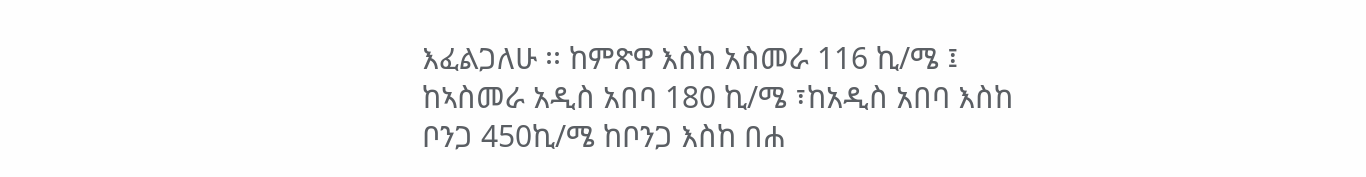እፈልጋለሁ ፡፡ ከምጽዋ እስከ አስመራ 116 ኪ/ሜ ፤ ከኣስመራ አዲስ አበባ 180 ኪ/ሜ ፣ከአዲስ አበባ እስከ ቦንጋ 450ኪ/ሜ ከቦንጋ እስከ በሐ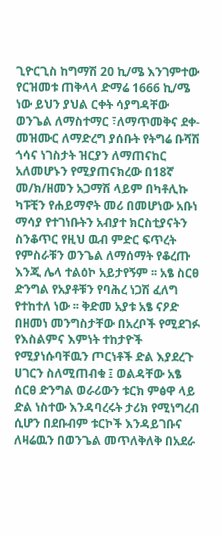ጊዮርጊስ ከግማሽ 20 ኪ/ሜ እንገምተው የርዝመቱ ጠቅላላ ድማሬ 1666 ኪ/ሜ ነው ይህን ያህል ርቀት ሳያግዳቸው ወንጌል ለማስተማር ፣ለማጥመቅና ደቀ-መዝሙር ለማድረግ ያሰቡት የትግሬ ቡሻሽ ጎሳና ነገስታት ዝርያን ለማጠናከር አለመሆኑን የሚያጠናክረው በ18ኛ መ/ክ/ዘመን አጋማሽ ላይም በካቶሊኩ ካፑቺን የሐይማኖት መሪ በመሆነው አቡነ ማሳያ የተገነቡትን አብያተ ክርስቲያናትን ስንቆጥር የዚህ ዉብ ምድር ፍጥረት የምስራቹን ወንጌል ለማሰማት የቆረጡ እንጂ ሌላ ተልዕኮ አይታየኝም ፡፡ አፄ ስርፀ ድንግል የአያቶቹን የባሕረ ነጋሽ ፈለግ የተከተለ ነው ፡፡ ቅድመ አያቱ አፄ ናዖድ በዘመነ መንግስታቸው በአረቦች የሚደገፉ የእስልምና እምነት ተከታዮች የሚያነሱባቸዉን ጦርነቶች ድል እያደረጉ ሀገርን ስለሚጠብቁ ፤ ወልዳቸው አፄ ሰርፀ ድንግል ወራሪውን ቱርክ ምፅዋ ላይ ድል ነስተው እንዳባረሩት ታሪክ የሚነግረብ ሲሆን በደቡብም ቱርኮች እንዳይገቡና ለዛሬዉን በወንጌል መጥለቅለቅ በአደራ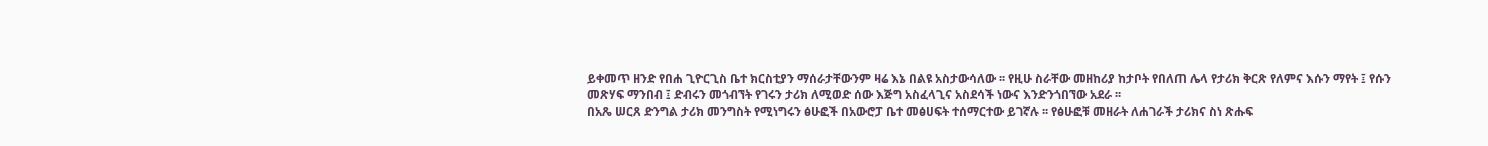ይቀመጥ ዘንድ የበሐ ጊዮርጊስ ቤተ ክርስቲያን ማሰራታቸውንም ዛሬ እኔ በልዩ አስታውሳለው ፡፡ የዚሁ ስራቸው መዘከሪያ ከታቦት የበለጠ ሌላ የታሪክ ቅርጽ የለምና እሱን ማየት ፤ የሱን መጽሃፍ ማንበብ ፤ ድብሩን መጎብኘት የገሩን ታሪክ ለሚወድ ሰው እጅግ አስፈላጊና አስደሳች ነውና እንድንጎበኘው አደራ ፡፡
በአጼ ሠርጸ ድንግል ታሪክ መንግስት የሚነግሩን ፅሁፎች በአውሮፓ ቤተ መፅሀፍት ተሰማርተው ይገኛሉ ፡፡ የፅሁፎቹ መዘራት ለሐገራች ታሪክና ስነ ጽሑፍ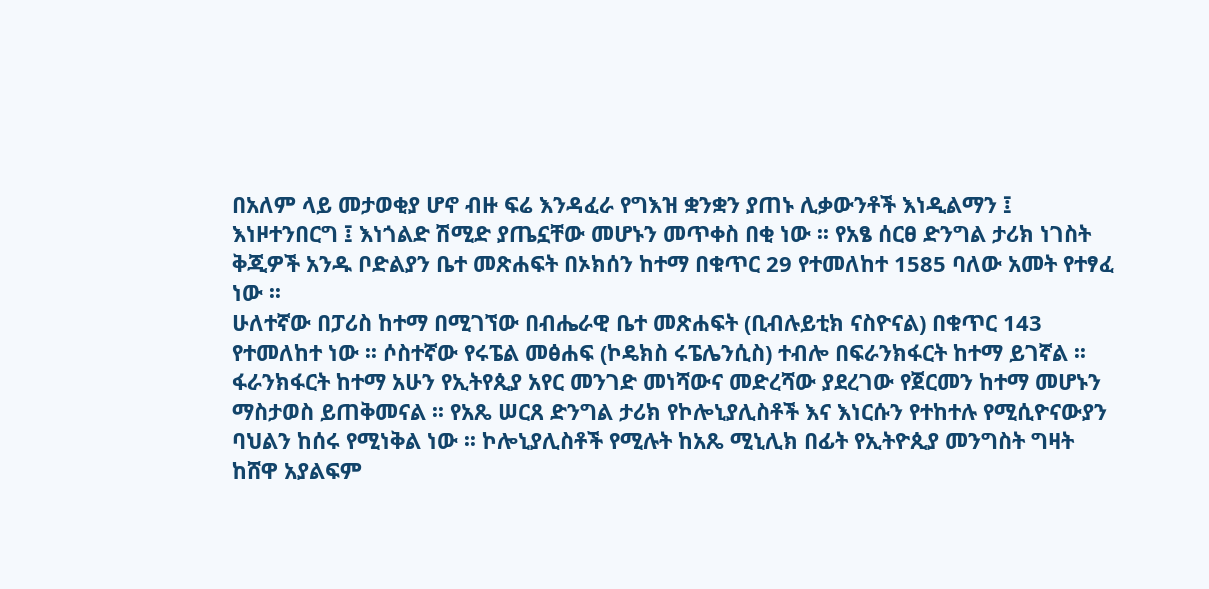በአለም ላይ መታወቂያ ሆኖ ብዙ ፍሬ እንዳፈራ የግእዝ ቋንቋን ያጠኑ ሊቃውንቶች እነዲልማን ፤ እነዞተንበርግ ፤ እነጎልድ ሽሚድ ያጤኗቸው መሆኑን መጥቀስ በቂ ነው ፡፡ የአፄ ሰርፀ ድንግል ታሪክ ነገስት ቅጂዎች አንዱ ቦድልያን ቤተ መጽሐፍት በኦክሰን ከተማ በቁጥር 29 የተመለከተ 1585 ባለው አመት የተፃፈ ነው ፡፡
ሁለተኛው በፓሪስ ከተማ በሚገኘው በብሔራዊ ቤተ መጽሐፍት (ቢብሉይቲክ ናስዮናል) በቁጥር 143 የተመለከተ ነው ፡፡ ሶስተኛው የሩፔል መፅሐፍ (ኮዴክስ ሩፔሌንሲስ) ተብሎ በፍራንክፋርት ከተማ ይገኛል ፡፡ ፋራንክፋርት ከተማ አሁን የኢትየጲያ አየር መንገድ መነሻውና መድረሻው ያደረገው የጀርመን ከተማ መሆኑን ማስታወስ ይጠቅመናል ፡፡ የአጼ ሠርጸ ድንግል ታሪክ የኮሎኒያሊስቶች እና እነርሱን የተከተሉ የሚሲዮናውያን ባህልን ከሰሩ የሚነቅል ነው ፡፡ ኮሎኒያሊስቶች የሚሉት ከአጼ ሚኒሊክ በፊት የኢትዮጲያ መንግስት ግዛት ከሸዋ አያልፍም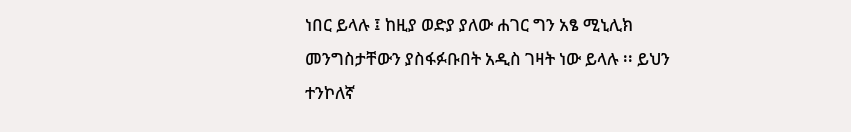ነበር ይላሉ ፤ ከዚያ ወድያ ያለው ሐገር ግን አፄ ሚኒሊክ መንግስታቸውን ያስፋፉቡበት አዲስ ገዛት ነው ይላሉ ፡፡ ይህን ተንኮለኛ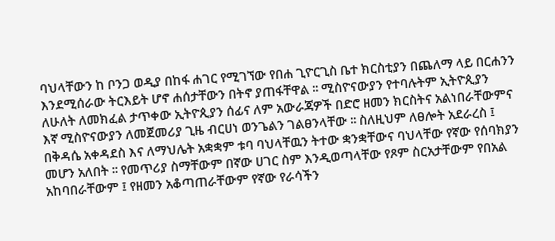ባህላቸውን ከ ቦንጋ ወዲያ በከፋ ሐገር የሚገኘው የበሐ ጊዮርጊስ ቤተ ክርስቲያን በጨለማ ላይ በርሐንን እንደሚሰራው ትርእይት ሆኖ ሐሰታቸውን በትኖ ያጠፋቸዋል ፡፡ ሚስዮናውያን የተባሉትም ኢትዮጲያን ለሁለት ለመክፈል ታጥቀው ኢትዮጲያን ሰፊና ለም አውራጃዎች በድሮ ዘመን ክርስትና አልነበራቸውምና እኛ ሚስዮናውያን ለመጀመሪያ ጊዜ ብርሀነ ወንጌልን ገልፀንላቸው ፡፡ ስለዚህም ለፀሎት አደራረስ ፤ በቅዳሴ አቀዳደስ እና ለማህሌት አቋቋም ቱባ ባህላቸዉን ትተው ቋንቋቸውና ባህላቸው የኛው የሰባክያን መሆን አለበት ፡፡ የመጥሪያ ስማቸውም በኛው ሀገር ስም እንዲወጣላቸው የጾም ስርአታቸውም የበአል አከባበራቸውም ፤ የዘመን አቆጣጠራቸውም የኛው የራሳችን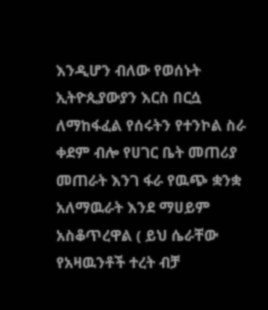እንዲሆን ብለው የወሰኑት ኢትዮጲያውያን እርስ በርሷ ለማከፋፈል የሰሩትን የተንኮል ስራ ቀደም ብሎ የሀገር ቤት መጠሪያ መጠራት እንገ ፋራ የዉጭ ቋንቋ አለማዉራት እንደ ማሀይም አስቆጥረዋል ( ይህ ሴራቸው የአዛዉንቶች ተረት ብቻ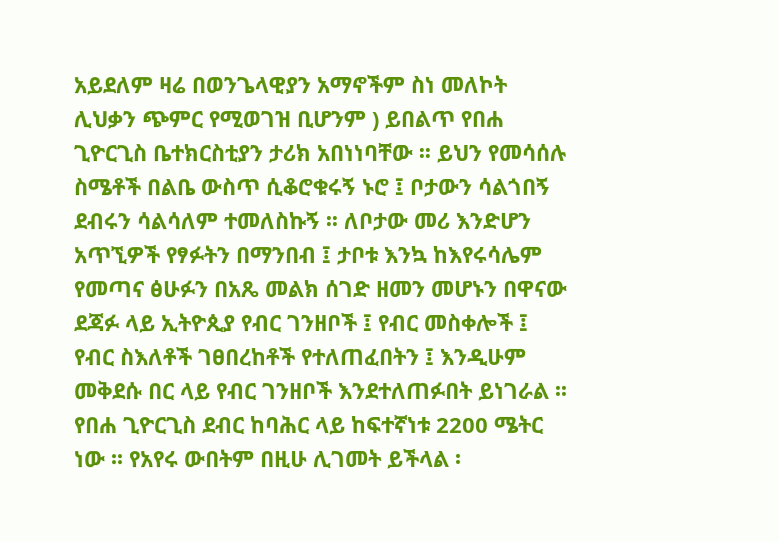አይደለም ዛሬ በወንጌላዊያን አማኖችም ስነ መለኮት ሊህቃን ጭምር የሚወገዝ ቢሆንም ) ይበልጥ የበሐ ጊዮርጊስ ቤተክርስቲያን ታሪክ አበነነባቸው ፡፡ ይህን የመሳሰሉ ስሜቶች በልቤ ውስጥ ሲቆሮቁሩኝ ኑሮ ፤ ቦታውን ሳልጎበኝ ደብሩን ሳልሳለም ተመለስኩኝ ፡፡ ለቦታው መሪ እንድሆን አጥኚዎች የፃፉትን በማንበብ ፤ ታቦቱ እንኳ ከእየሩሳሌም የመጣና ፅሁፉን በአጼ መልክ ሰገድ ዘመን መሆኑን በዋናው ደጃፉ ላይ ኢትዮጲያ የብር ገንዘቦች ፤ የብር መስቀሎች ፤ የብር ስእለቶች ገፀበረከቶች የተለጠፈበትን ፤ እንዲሁም መቅደሱ በር ላይ የብር ገንዘቦች እንደተለጠፉበት ይነገራል ፡፡
የበሐ ጊዮርጊስ ደብር ከባሕር ላይ ከፍተኛነቱ 2200 ሜትር ነው ፡፡ የአየሩ ውበትም በዚሁ ሊገመት ይችላል ፡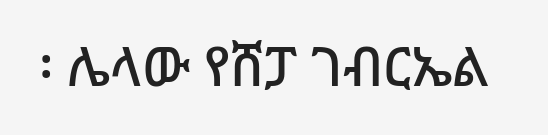፡ ሌላው የሸፓ ገብርኤል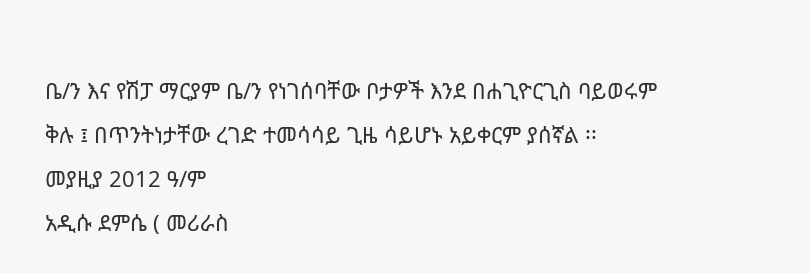ቤ/ን እና የሽፓ ማርያም ቤ/ን የነገሰባቸው ቦታዎች እንደ በሐጊዮርጊስ ባይወሩም ቅሉ ፤ በጥንትነታቸው ረገድ ተመሳሳይ ጊዜ ሳይሆኑ አይቀርም ያሰኛል ፡፡
መያዚያ 2012 ዓ/ም
አዲሱ ደምሴ ( መሪራስ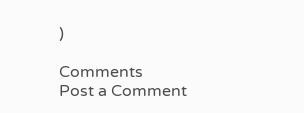)

Comments
Post a Comment